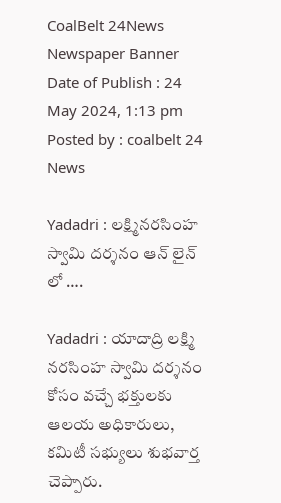CoalBelt 24News
Newspaper Banner
Date of Publish : 24 May 2024, 1:13 pm Posted by : coalbelt 24 News

Yadadri : లక్ష్మినరసింహ స్వామి దర్శనం ఆన్ లైన్ లో ….

Yadadri : యాదాద్రి లక్ష్మి నరసింహ స్వామి దర్శనం కోసం వచ్చే భక్తులకు ఆలయ అధికారులు, కమిటీ సభ్యులు శుభవార్త చెప్పారు.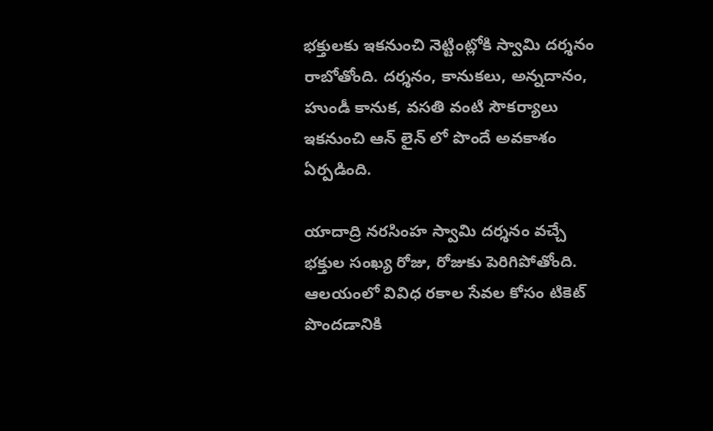భక్తులకు ఇకనుంచి నెట్టింట్లోకి స్వామి దర్శనం రాబోతోంది. దర్శనం, కానుకలు, అన్నదానం, హుండీ కానుక, వసతి వంటి సౌకర్యాలు ఇకనుంచి ఆన్ లైన్ లో పొందే అవకాశం ఏర్పడింది.

యాదాద్రి నరసింహ స్వామి దర్శనం వచ్చే భక్తుల సంఖ్య రోజు, రోజుకు పెరిగిపోతోంది. ఆలయంలో వివిధ రకాల సేవల కోసం టికెట్ పొందడానికి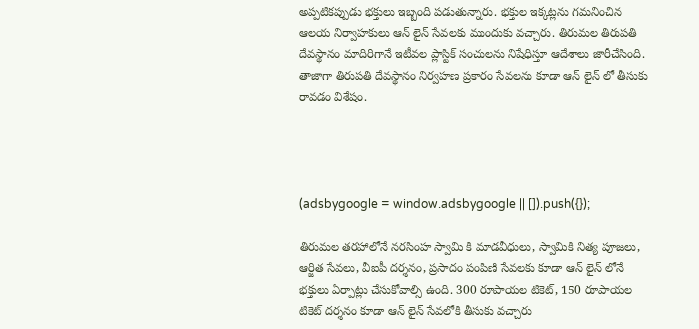అప్పటికప్పుడు భక్తులు ఇబ్బంది పడుతున్నారు. భక్తుల ఇక్కట్లను గమనించిన ఆలయ నిర్వాహకులు ఆన్ లైన్ సేవలకు ముందుకు వచ్చారు. తిరుమల తిరుపతి దేవస్థానం మాదిరిగానే ఇటీవల ప్లాస్టిక్ సంచులను నిషేధిస్తూ ఆదేశాలు జారీచేసింది. తాజాగా తిరుపతి దేవస్థానం నిర్వహణ ప్రకారం సేవలను కూడా ఆన్ లైన్ లో తీసుకు రావడం విశేషం.




(adsbygoogle = window.adsbygoogle || []).push({});

తిరుమల తరహాలోనే నరసింహ స్వామి కి మాడవీధులు, స్వామికి నిత్య పూజలు, ఆర్జిత సేవలు, వీఐపీ దర్శనం, ప్రసాదం పంపిణి సేవలకు కూడా ఆన్ లైన్ లోనే భక్తులు ఏర్పాట్లు చేసుకోవాల్సి ఉంది. 300 రూపాయల టికెట్, 150 రూపాయల టికెట్ దర్శనం కూడా ఆన్ లైన్ సేవలోకి తీసుకు వచ్చారు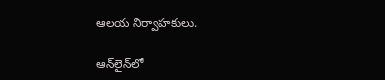ఆలయ నిర్వాహకులు.

ఆన్‌లైన్‌లో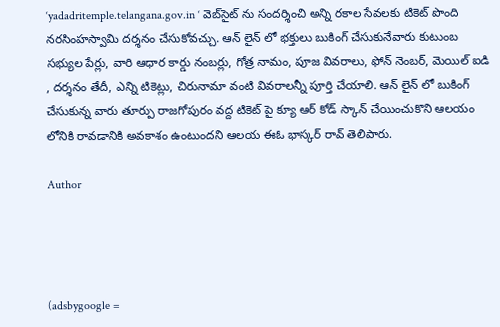‘yadadritemple.telangana.gov.in ‘ వెబ్‌సైట్ ను సందర్శించి అన్ని రకాల సేవలకు టికెట్ పొంది నరసింహస్వామి దర్శనం చేసుకోవచ్చు. ఆన్ లైన్ లో భక్తులు బుకింగ్ చేసుకునేవారు కుటుంబ సభ్యుల పేర్లు, వారి ఆధార కార్డు నంబర్లు, గోత్ర నామం, పూజ వివరాలు, ఫోన్ నెంబర్, మెయిల్ ఐడి , దర్శనం తేదీ, ఎన్ని టికెట్లు, చిరునామా వంటి వివరాలన్నీ పూర్తి చేయాలి. ఆన్ లైన్ లో బుకింగ్ చేసుకున్న వారు తూర్పు రాజగోపురం వద్ద టికెట్ పై క్యూ ఆర్ కోడ్ స్కాన్ చేయించుకొని ఆలయం లోనికి రావడానికి అవకాశం ఉంటుందని ఆలయ ఈఓ భాస్కర్ రావ్ తెలిపారు.

Author




(adsbygoogle =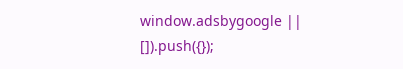window.adsbygoogle || []).push({});